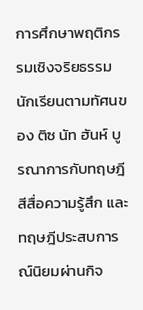การศึกษาพฤติกรรมเชิงจริยธรรมนักเรียนตามทัศนของ ติซ นัท ฮันห์ บูรณาการกับทฤษฎีสีสื่อความรู้สึก และทฤษฎีประสบการณ์นิยมผ่านกิจ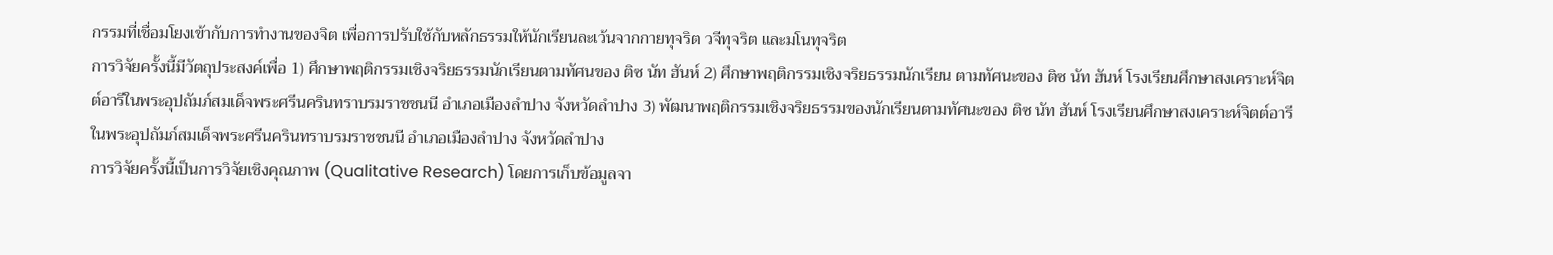กรรมที่เชื่อมโยงเข้ากับการทำงานของจิต เพื่อการปรับใช้กับหลักธรรมให้นักเรียนละเว้นจากกายทุจริต วจีทุจริต และมโนทุจริต
การวิจัยครั้งนี้มีวัตถุประสงค์เพื่อ 1) ศึกษาพฤติกรรมเชิงจริยธรรมนักเรียนตามทัศนของ ติซ นัท ฮันห์ 2) ศึกษาพฤติกรรมเชิงจริยธรรมนักเรียน ตามทัศนะของ ติซ นัท ฮันห์ โรงเรียนศึกษาสงเคราะห์จิตต์อารีในพระอุปถัมภ์สมเด็จพระศรีนครินทราบรมราชชนนี อำเภอเมืองลำปาง จังหวัดลำปาง 3) พัฒนาพฤติกรรมเชิงจริยธรรมของนักเรียนตามทัศนะของ ติซ นัท ฮันห์ โรงเรียนศึกษาสงเคราะห์จิตต์อารีในพระอุปถัมภ์สมเด็จพระศรีนครินทราบรมราชชนนี อำเภอเมืองลำปาง จังหวัดลำปาง
การวิจัยครั้งนี้เป็นการวิจัยเชิงคุณภาพ (Qualitative Research) โดยการเก็บข้อมูลจา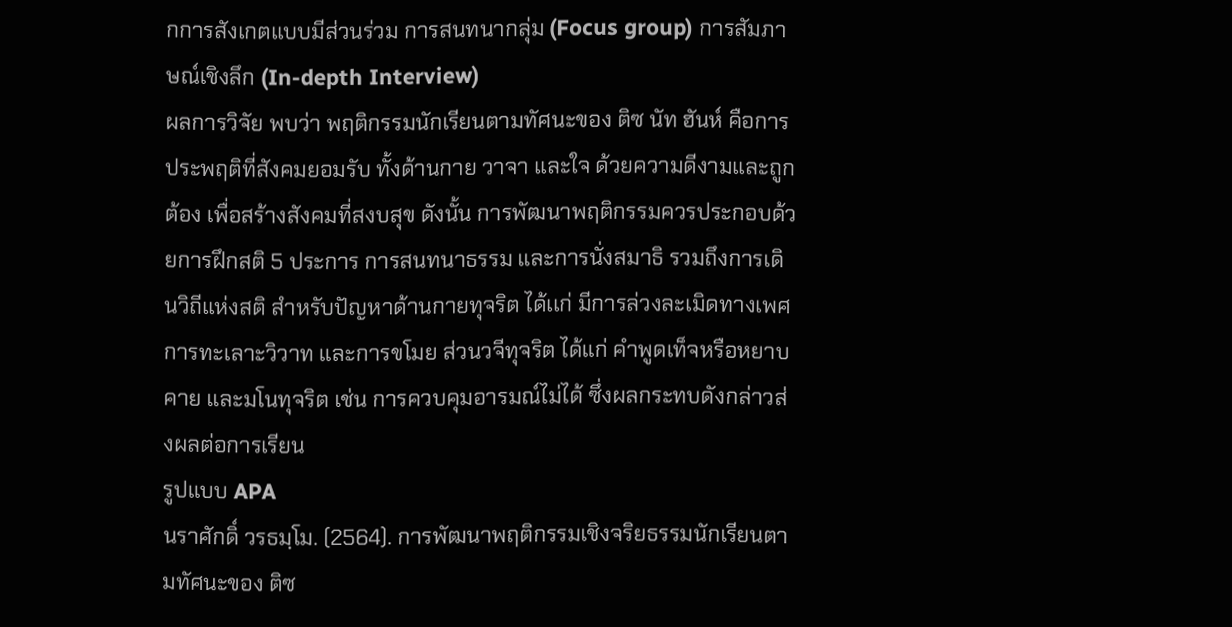กการสังเกตแบบมีส่วนร่วม การสนทนากลุ่ม (Focus group) การสัมภาษณ์เชิงลึก (In-depth Interview)
ผลการวิจัย พบว่า พฤติกรรมนักเรียนตามทัศนะของ ติซ นัท ฮันห์ คือการประพฤติที่สังคมยอมรับ ทั้งด้านกาย วาจา และใจ ด้วยความดีงามและถูกต้อง เพื่อสร้างสังคมที่สงบสุข ดังนั้น การพัฒนาพฤติกรรมควรประกอบด้วยการฝึกสติ 5 ประการ การสนทนาธรรม และการนั่งสมาธิ รวมถึงการเดินวิถีแห่งสติ สำหรับปัญหาด้านกายทุจริต ได้เเก่ มีการล่วงละเมิดทางเพศ การทะเลาะวิวาท และการขโมย ส่วนวจีทุจริต ได้แก่ คำพูดเท็จหรือหยาบคาย และมโนทุจริต เช่น การควบคุมอารมณ์ไม่ได้ ซึ่งผลกระทบดังกล่าวส่งผลต่อการเรียน
รูปแบบ APA
นราศักดิ์ วรธมฺโม. (2564). การพัฒนาพฤติกรรมเชิงจริยธรรมนักเรียนตามทัศนะของ ติซ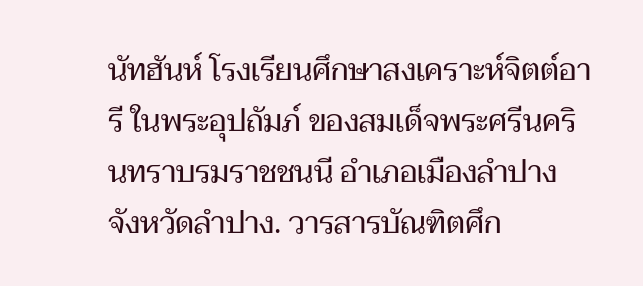นัทฮันห์ โรงเรียนศึกษาสงเคราะห์จิตต์อารี ในพระอุปถัมภ์ ของสมเด็จพระศรีนครินทราบรมราชชนนี อำเภอเมืองลำปาง จังหวัดลำปาง. วารสารบัณฑิตศึก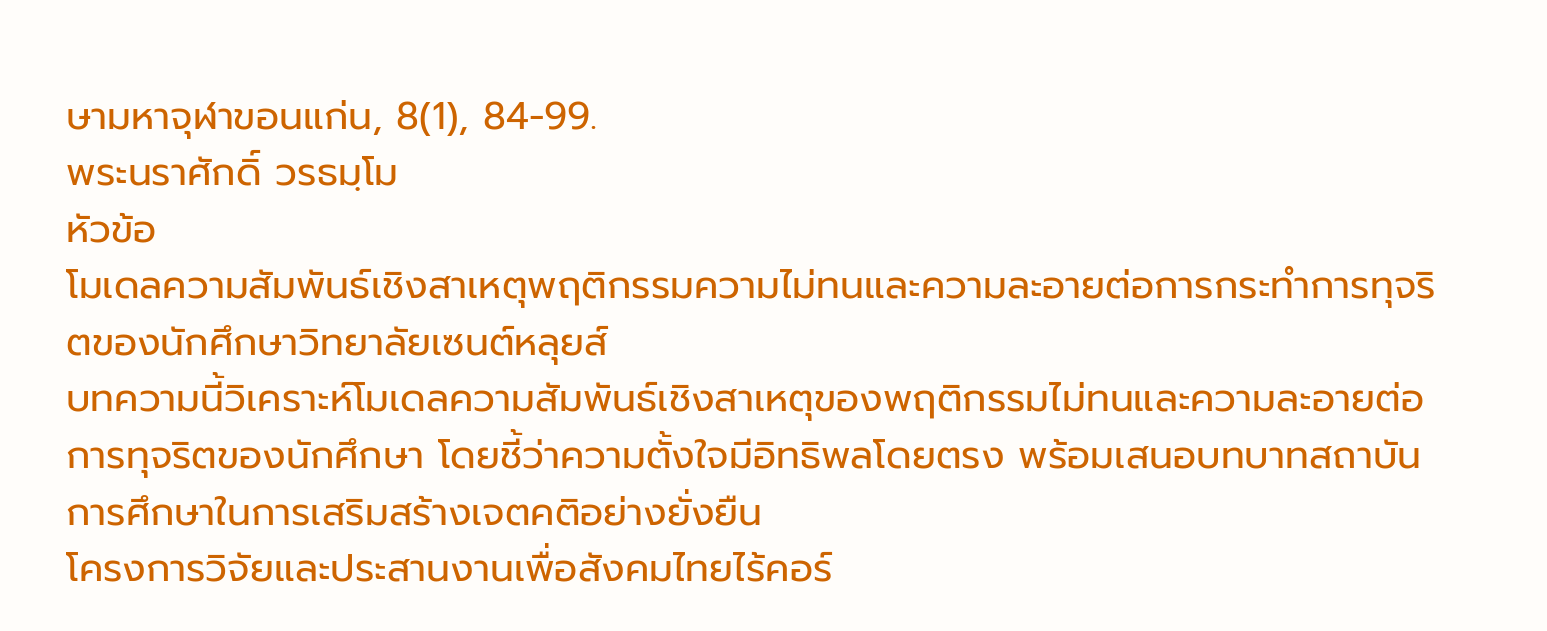ษามหาจุฬาขอนแก่น, 8(1), 84-99.
พระนราศักดิ์ วรธมฺโม
หัวข้อ
โมเดลความสัมพันธ์เชิงสาเหตุพฤติกรรมความไม่ทนและความละอายต่อการกระทำการทุจริตของนักศึกษาวิทยาลัยเซนต์หลุยส์
บทความนี้วิเคราะห์โมเดลความสัมพันธ์เชิงสาเหตุของพฤติกรรมไม่ทนและความละอายต่อการทุจริตของนักศึกษา โดยชี้ว่าความตั้งใจมีอิทธิพลโดยตรง พร้อมเสนอบทบาทสถาบันการศึกษาในการเสริมสร้างเจตคติอย่างยั่งยืน
โครงการวิจัยและประสานงานเพื่อสังคมไทยไร้คอร์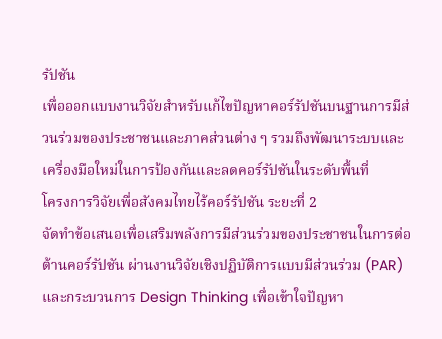รัปชัน
เพื่อออกแบบงานวิจัยสำหรับแก้ไขปัญหาคอร์รัปชันบนฐานการมีส่วนร่วมของประชาชนและภาคส่วนต่าง ๆ รวมถึงพัฒนาระบบและเครื่องมือใหม่ในการป้องกันและลดคอร์รัปชันในระดับพื้นที่
โครงการวิจัยเพื่อสังคมไทยไร้คอร์รัปชัน ระยะที่ 2
จัดทำข้อเสนอเพื่อเสริมพลังการมีส่วนร่วมของประชาชนในการต่อต้านคอร์รัปชัน ผ่านงานวิจัยเชิงปฏิบัติการแบบมีส่วนร่วม (PAR) และกระบวนการ Design Thinking เพื่อเข้าใจปัญหา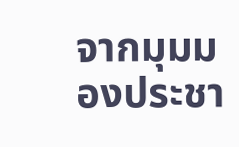จากมุมมองประชา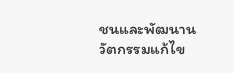ชนและพัฒนานวัตกรรมแก้ไข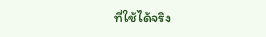ที่ใช้ได้จริง